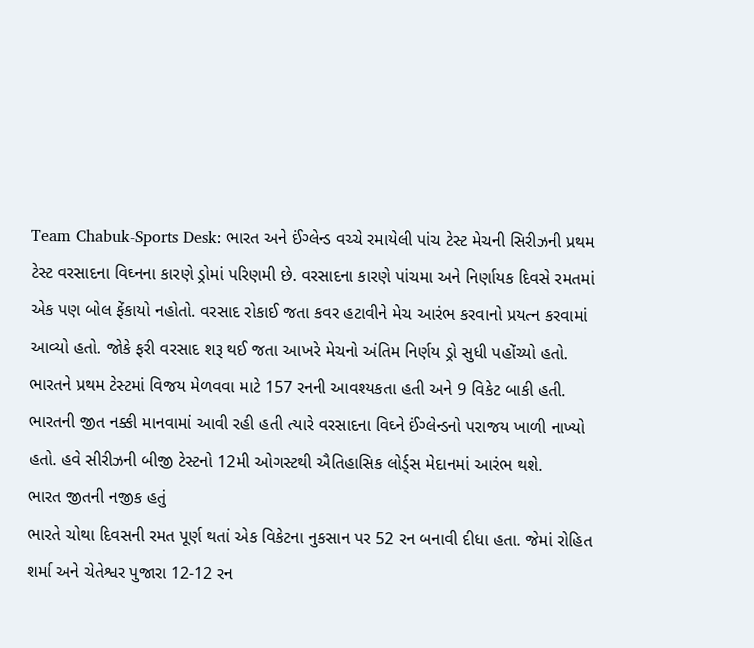Team Chabuk-Sports Desk: ભારત અને ઈંગ્લેન્ડ વચ્ચે રમાયેલી પાંચ ટેસ્ટ મેચની સિરીઝની પ્રથમ ટેસ્ટ વરસાદના વિઘ્નના કારણે ડ્રોમાં પરિણમી છે. વરસાદના કારણે પાંચમા અને નિર્ણાયક દિવસે રમતમાં એક પણ બોલ ફેંકાયો નહોતો. વરસાદ રોકાઈ જતા કવર હટાવીને મેચ આરંભ કરવાનો પ્રયત્ન કરવામાં આવ્યો હતો. જોકે ફરી વરસાદ શરૂ થઈ જતા આખરે મેચનો અંતિમ નિર્ણય ડ્રો સુધી પહોંચ્યો હતો. ભારતને પ્રથમ ટેસ્ટમાં વિજય મેળવવા માટે 157 રનની આવશ્યકતા હતી અને 9 વિકેટ બાકી હતી. ભારતની જીત નક્કી માનવામાં આવી રહી હતી ત્યારે વરસાદના વિઘ્ને ઈંગ્લેન્ડનો પરાજય ખાળી નાખ્યો હતો. હવે સીરીઝની બીજી ટેસ્ટનો 12મી ઓગસ્ટથી ઐતિહાસિક લોર્ડ્સ મેદાનમાં આરંભ થશે.
ભારત જીતની નજીક હતું
ભારતે ચોથા દિવસની રમત પૂર્ણ થતાં એક વિકેટના નુકસાન પર 52 રન બનાવી દીધા હતા. જેમાં રોહિત શર્મા અને ચેતેશ્વર પુજારા 12-12 રન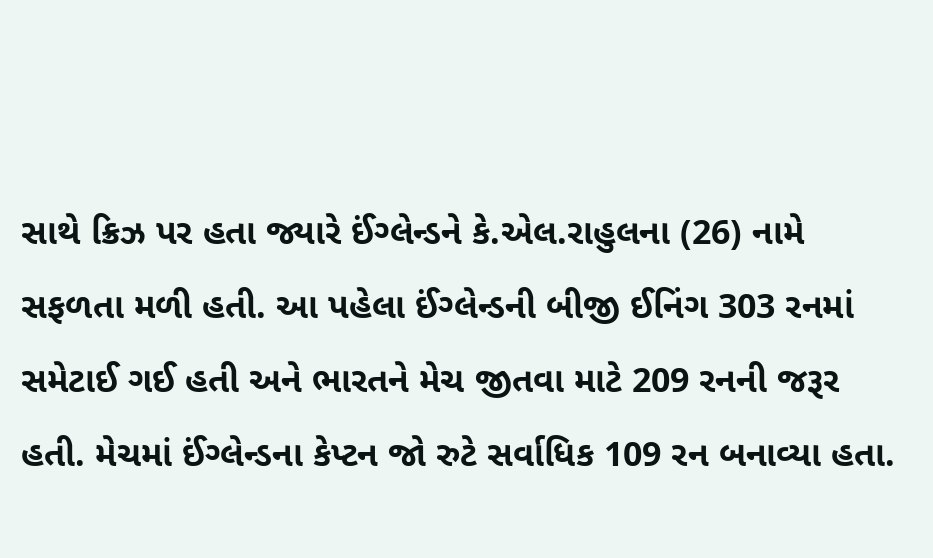સાથે ક્રિઝ પર હતા જ્યારે ઈંગ્લેન્ડને કે.એલ.રાહુલના (26) નામે સફળતા મળી હતી. આ પહેલા ઈંગ્લેન્ડની બીજી ઈનિંગ 303 રનમાં સમેટાઈ ગઈ હતી અને ભારતને મેચ જીતવા માટે 209 રનની જરૂર હતી. મેચમાં ઈંગ્લેન્ડના કેપ્ટન જો રુટે સર્વાધિક 109 રન બનાવ્યા હતા.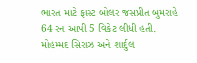ભારત માટે ફાસ્ટ બોલર જસપ્રીત બુમરાહે 64 રન આપી 5 વિકેટ લીધી હતી. મોહમ્મદ સિરાઝ અને શાર્દુલ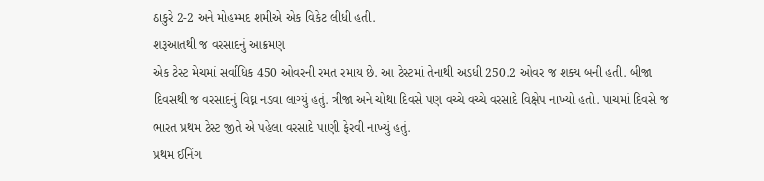ઠાકુરે 2-2 અને મોહમ્મદ શમીએ એક વિકેટ લીધી હતી.
શરૂઆતથી જ વરસાદનું આક્રમણ
એક ટેસ્ટ મેચમાં સર્વાધિક 450 ઓવરની રમત રમાય છે. આ ટેસ્ટમાં તેનાથી અડધી 250.2 ઓવર જ શક્ય બની હતી. બીજા દિવસથી જ વરસાદનું વિઘ્ન નડવા લાગ્યું હતું. ત્રીજા અને ચોથા દિવસે પણ વચ્ચે વચ્ચે વરસાદે વિક્ષેપ નાખ્યો હતો. પાચમાં દિવસે જ ભારત પ્રથમ ટેસ્ટ જીતે એ પહેલા વરસાદે પાણી ફેરવી નાખ્યું હતું.
પ્રથમ ઈનિંગ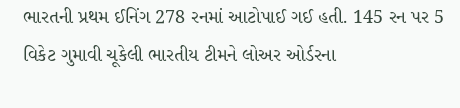ભારતની પ્રથમ ઈનિંગ 278 રનમાં આટોપાઈ ગઈ હતી. 145 રન પર 5 વિકેટ ગુમાવી ચૂકેલી ભારતીય ટીમને લોઅર ઓર્ડરના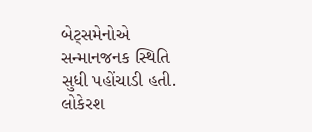બેટ્સમેનોએ સન્માનજનક સ્થિતિ સુધી પહોંચાડી હતી. લોકેરશ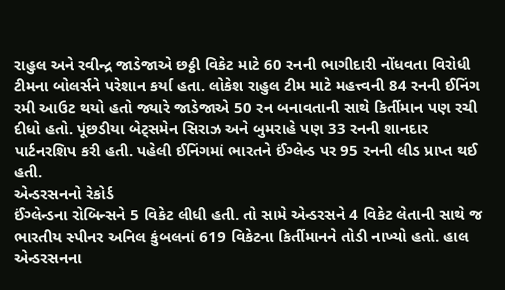રાહુલ અને રવીન્દ્ર જાડેજાએ છઠ્ઠી વિકેટ માટે 60 રનની ભાગીદારી નોંધવતા વિરોધી ટીમના બોલર્સને પરેશાન કર્યા હતા. લોકેશ રાહુલ ટીમ માટે મહત્ત્વની 84 રનની ઈનિંગ રમી આઉટ થયો હતો જ્યારે જાડેજાએ 50 રન બનાવતાની સાથે કિર્તીમાન પણ રચી દીધો હતો. પૂંછડીયા બેટ્સમેન સિરાઝ અને બુમરાહે પણ 33 રનની શાનદાર પાર્ટનરશિપ કરી હતી. પહેલી ઈનિંગમાં ભારતને ઈંગ્લેન્ડ પર 95 રનની લીડ પ્રાપ્ત થઈ હતી.
એન્ડરસનનો રેકોર્ડ
ઈંગ્લેન્ડના રોબિન્સને 5 વિકેટ લીધી હતી. તો સામે એન્ડરસને 4 વિકેટ લેતાની સાથે જ ભારતીય સ્પીનર અનિલ કુંબલનાં 619 વિકેટના કિર્તીમાનને તોડી નાખ્યો હતો. હાલ એન્ડરસનના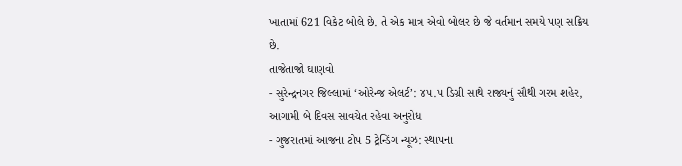ખાતામાં 621 વિકેટ બોલે છે. તે એક માત્ર એવો બોલર છે જે વર્તમાન સમયે પણ સક્રિય છે.
તાજેતાજો ઘાણવો
- સુરેન્દ્રનગર જિલ્લામાં ‘ઓરેન્જ એલર્ટ’: ૪૫.૫ ડિગ્રી સાથે રાજ્યનું સૌથી ગરમ શહેર, આગામી બે દિવસ સાવચેત રહેવા અનુરોધ
- ગુજરાતમાં આજના ટોપ 5 ટ્રેન્ડિંગ ન્યૂઝ: સ્થાપના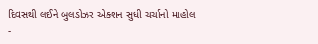દિવસથી લઈને બુલડોઝર એક્શન સુધી ચર્ચાનો માહોલ
-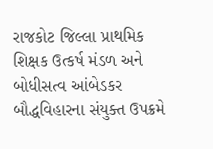રાજકોટ જિલ્લા પ્રાથમિક શિક્ષક ઉત્કર્ષ મંડળ અને બોધીસત્વ આંબેડકર બૌદ્ધવિહારના સંયુક્ત ઉપક્રમે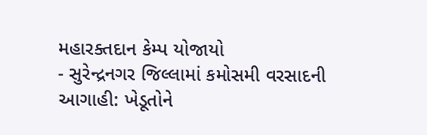મહારક્તદાન કેમ્પ યોજાયો
- સુરેન્દ્રનગર જિલ્લામાં કમોસમી વરસાદની આગાહી: ખેડૂતોને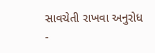સાવચેતી રાખવા અનુરોધ
-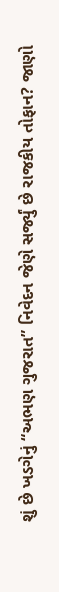શું છે ખડગેનું “અભણ ગુજરાત” નિવેદન જેણે સર્જ્યું છે રાજકીય તોફાન? જાણો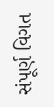સંપૂર્ણ વિગત